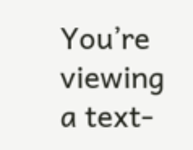You’re viewing a text-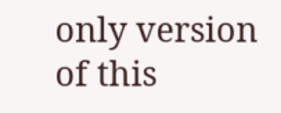only version of this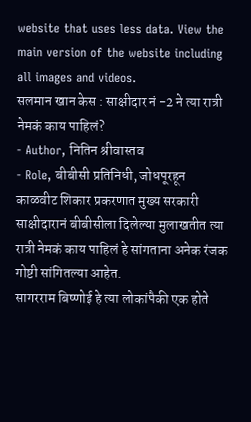website that uses less data. View the main version of the website including all images and videos.
सलमान खान केस : साक्षीदार नं -2 ने त्या रात्री नेमकं काय पाहिलं?
- Author, नितिन श्रीवास्तव
- Role, बीबीसी प्रतिनिधी, जोधपूरहून
काळवीट शिकार प्रकरणात मुख्य सरकारी साक्षीदारानं बीबीसीला दिलेल्या मुलाखतीत त्या रात्री नेमकं काय पाहिलं हे सांगताना अनेक रंजक गोष्टी सांगितल्या आहेत.
सागरराम बिष्णोई हे त्या लोकांपैकी एक होते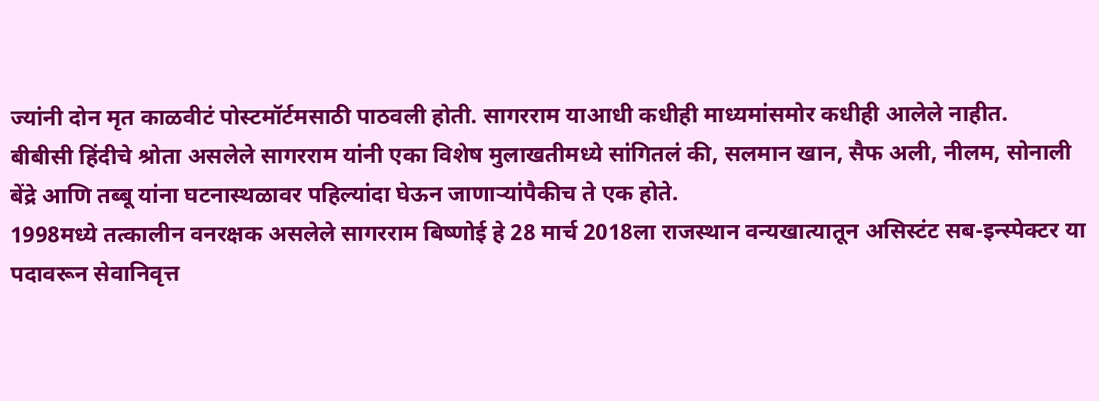ज्यांनी दोन मृत काळवीटं पोस्टमॉर्टमसाठी पाठवली होती. सागरराम याआधी कधीही माध्यमांसमोर कधीही आलेले नाहीत.
बीबीसी हिंदीचे श्रोता असलेले सागरराम यांनी एका विशेष मुलाखतीमध्ये सांगितलं की, सलमान खान, सैफ अली, नीलम, सोनाली बेंद्रे आणि तब्बू यांना घटनास्थळावर पहिल्यांदा घेऊन जाणाऱ्यांपैकीच ते एक होते.
1998मध्ये तत्कालीन वनरक्षक असलेले सागरराम बिष्णोई हे 28 मार्च 2018ला राजस्थान वन्यखात्यातून असिस्टंट सब-इन्स्पेक्टर या पदावरून सेवानिवृत्त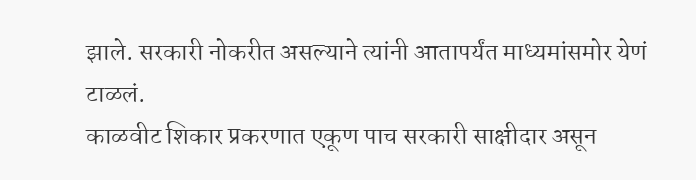झाले. सरकारी नोकरीत असल्याने त्यांनी आतापर्यंत माध्यमांसमोर येणं टाळलं.
काळवीट शिकार प्रकरणात एकूण पाच सरकारी साक्षीदार असून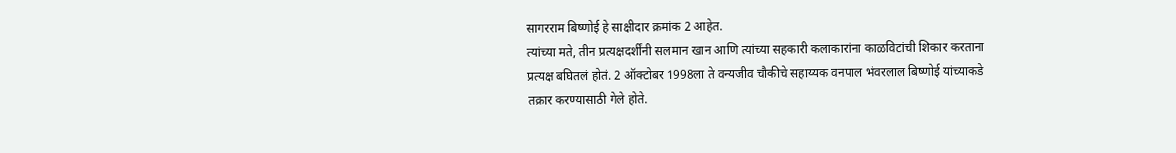सागरराम बिष्णोई हे साक्षीदार क्रमांक 2 आहेत.
त्यांच्या मते, तीन प्रत्यक्षदर्शींनी सलमान खान आणि त्यांच्या सहकारी कलाकारांना काळविटांची शिकार करताना प्रत्यक्ष बघितलं होतं. 2 ऑक्टोबर 1998ला ते वन्यजीव चौकीचे सहाय्यक वनपाल भंवरलाल बिष्णोई यांच्याकडे तक्रार करण्यासाठी गेले होते.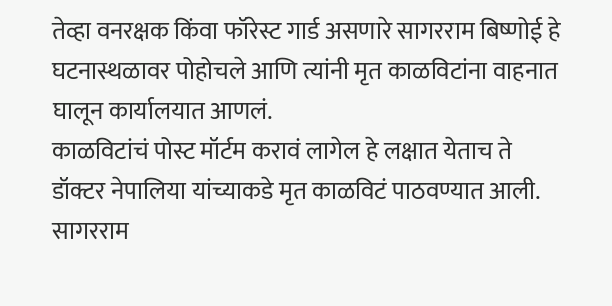तेव्हा वनरक्षक किंवा फॉरेस्ट गार्ड असणारे सागरराम बिष्णोई हे घटनास्थळावर पोहोचले आणि त्यांनी मृत काळविटांना वाहनात घालून कार्यालयात आणलं.
काळविटांचं पोस्ट मॉर्टम करावं लागेल हे लक्षात येताच ते डॉक्टर नेपालिया यांच्याकडे मृत काळविटं पाठवण्यात आली.
सागरराम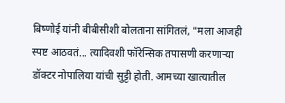बिष्णोई यांनी बीबीसीशी बोलताना सांगितलं, "मला आजही स्पष्ट आठवतं... त्यादिवशी फॉरेन्सिक तपासणी करणाऱ्या डॉक्टर नोपालिया यांची सुट्टी होती. आमच्या खात्यातील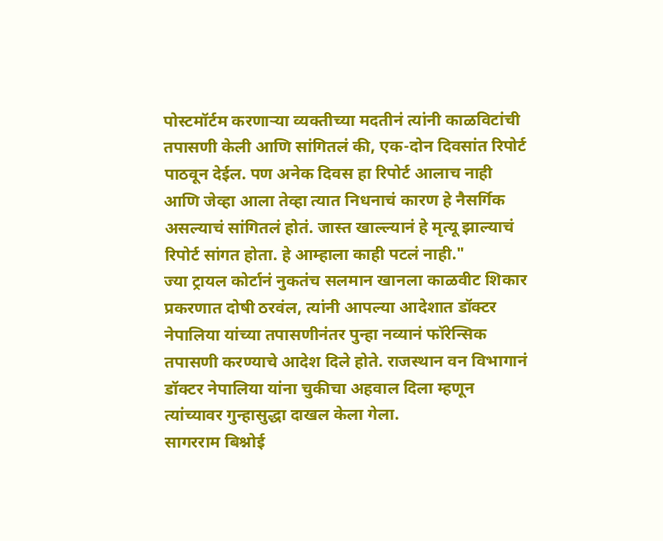पोस्टमॉर्टम करणाऱ्या व्यक्तीच्या मदतीनं त्यांनी काळविटांची तपासणी केली आणि सांगितलं की, एक-दोन दिवसांत रिपोर्ट पाठवून देईल. पण अनेक दिवस हा रिपोर्ट आलाच नाही आणि जेव्हा आला तेव्हा त्यात निधनाचं कारण हे नैसर्गिक असल्याचं सांगितलं होतं. जास्त खाल्ल्यानं हे मृत्यू झाल्याचं रिपोर्ट सांगत होता. हे आम्हाला काही पटलं नाही."
ज्या ट्रायल कोर्टानं नुकतंच सलमान खानला काळवीट शिकार प्रकरणात दोषी ठरवंल, त्यांनी आपल्या आदेशात डॉक्टर नेपालिया यांच्या तपासणीनंतर पुन्हा नव्यानं फॉरेन्सिक तपासणी करण्याचे आदेश दिले होते. राजस्थान वन विभागानं डॉक्टर नेपालिया यांना चुकीचा अहवाल दिला म्हणून त्यांच्यावर गुन्हासुद्धा दाखल केला गेला.
सागरराम बिश्नोई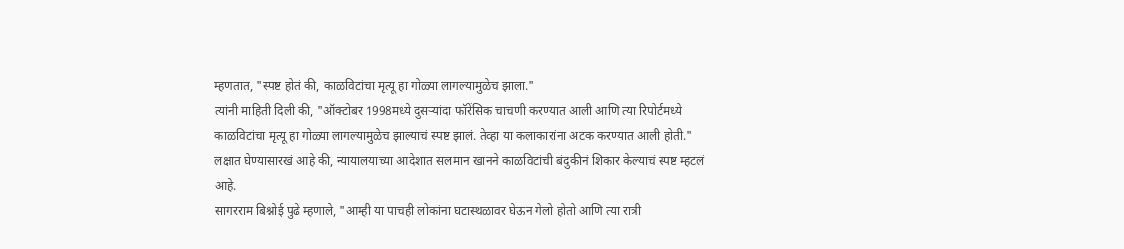म्हणतात, "स्पष्ट होतं की, काळविटांचा मृत्यू हा गोळ्या लागल्यामुळेच झाला."
त्यांनी माहिती दिली की, "ऑक्टोबर 1998मध्ये दुसऱ्यांदा फॉरेंसिक चाचणी करण्यात आली आणि त्या रिपोर्टमध्ये काळविटांचा मृत्यू हा गोळ्या लागल्यामुळेच झाल्याचं स्पष्ट झालं. तेव्हा या कलाकारांना अटक करण्यात आली होती."
लक्षात घेण्यासारखं आहे की, न्यायालयाच्या आदेशात सलमान खानने काळविटांची बंदुकीनं शिकार केल्याचं स्पष्ट म्हटलं आहे.
सागरराम बिश्नोई पुढे म्हणाले, "आम्ही या पाचही लोकांना घटास्थळावर घेऊन गेलो होतो आणि त्या रात्री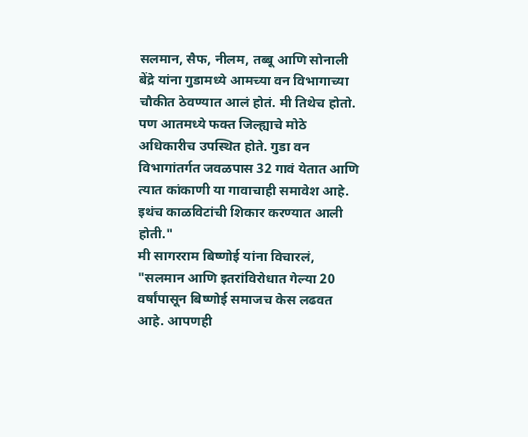सलमान, सैफ, नीलम, तब्बू आणि सोनाली बेंद्रे यांना गुडामध्ये आमच्या वन विभागाच्या चौकीत ठेवण्यात आलं होतं. मी तिथेच होतो. पण आतमध्ये फक्त जिल्ह्याचे मोठे अधिकारीच उपस्थित होते. गुडा वन विभागांतर्गत जवळपास 32 गावं येतात आणि त्यात कांकाणी या गावाचाही समावेश आहे. इथंच काळविटांची शिकार करण्यात आली होती."
मी सागरराम बिष्णोई यांना विचारलं, "सलमान आणि इतरांविरोधात गेल्या 20 वर्षांपासून बिष्णोई समाजच केस लढवत आहे. आपणही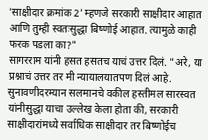'साक्षीदार क्रमांक 2' म्हणजे सरकारी साक्षीदार आहात आणि तुम्ही स्वतःसुद्धा बिष्णोई आहात. त्यामुळे काही फरक पडला का?"
सागरराम यांनी हसत हसतच याचं उत्तर दिलं. "अरे, या प्रश्नाचं उत्तर तर मी न्यायालयातपण दिलं आहे. सुनावणीदरम्यान सलमानचे वकील हस्तीमल सारस्वत यांनीसुद्धा याचा उल्लेख केला होता की, सरकारी साक्षीदारांमध्ये सर्वाधिक साक्षीदार तर बिष्णोईच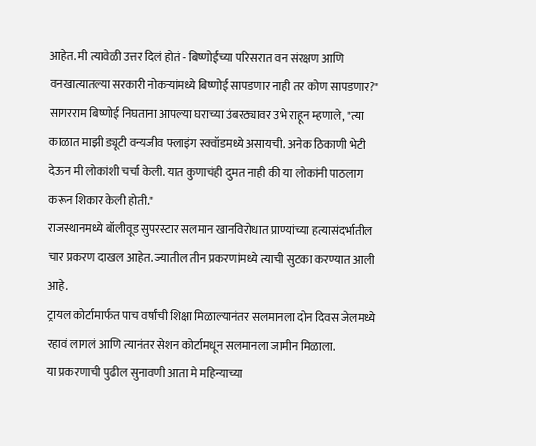आहेत. मी त्यावेळी उत्तर दिलं होतं - बिष्णोईंच्या परिसरात वन संरक्षण आणि वनखात्यातल्या सरकारी नोकऱ्यांमध्ये बिष्णोई सापडणार नाही तर कोण सापडणार?"
सागरराम बिष्णोई निघताना आपल्या घराच्या उंबरठ्यावर उभे राहून म्हणाले, "त्या काळात माझी ड्यूटी वन्यजीव फ्लाइंग स्क्वॉडमध्ये असायची. अनेक ठिकाणी भेटी देऊन मी लोकांशी चर्चा केली. यात कुणाचंही दुमत नाही की या लोकांनी पाठलाग करून शिकार केली होती."
राजस्थानमध्ये बॉलीवूड सुपरस्टार सलमान खानविरोधात प्राण्यांच्या हत्यासंदर्भातील चार प्रकरण दाखल आहेत. ज्यातील तीन प्रकरणांमध्ये त्याची सुटका करण्यात आली आहे.
ट्रायल कोर्टामार्फत पाच वर्षांची शिक्षा मिळाल्यानंतर सलमानला दोन दिवस जेलमध्ये रहावं लागलं आणि त्यानंतर सेशन कोर्टामधून सलमानला जामीन मिळाला.
या प्रकरणाची पुढील सुनावणी आता मे महिन्याच्या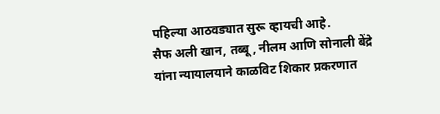पहिल्या आठवड्यात सुरू व्हायची आहे.
सैफ अली खान, तब्बू, नीलम आणि सोनाली बेंद्रे यांना न्यायालयाने काळविट शिकार प्रकरणात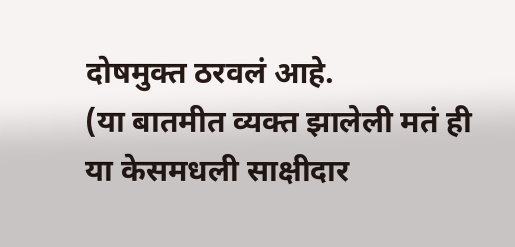दोषमुक्त ठरवलं आहे.
(या बातमीत व्यक्त झालेली मतं ही या केसमधली साक्षीदार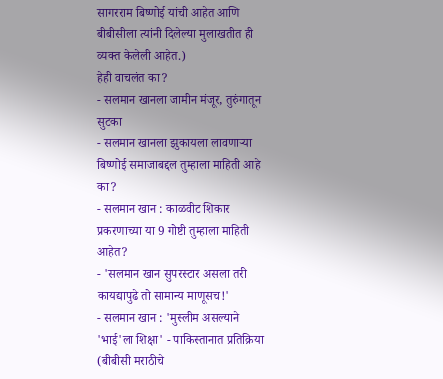सागरराम बिष्णोई यांची आहेत आणि बीबीसीला त्यांनी दिलेल्या मुलाखतीत ही व्यक्त केलेली आहेत.)
हेही वाचलंत का?
- सलमान खानला जामीन मंजूर, तुरुंगातून सुटका
- सलमान खानला झुकायला लावणाऱ्या बिष्णोई समाजाबद्दल तुम्हाला माहिती आहे का?
- सलमान खान : काळवीट शिकार प्रकरणाच्या या 9 गोष्टी तुम्हाला माहिती आहेत?
- 'सलमान खान सुपरस्टार असला तरी कायद्यापुढे तो सामान्य माणूसच!'
- सलमान खान : 'मुस्लीम असल्याने 'भाई'ला शिक्षा' - पाकिस्तानात प्रतिक्रिया
(बीबीसी मराठीचे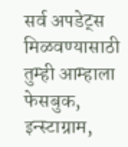सर्व अपडेट्स मिळवण्यासाठी तुम्ही आम्हाला फेसबुक, इन्स्टाग्राम,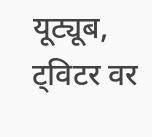यूट्यूब, ट्विटर वर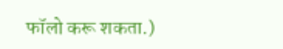फॉलो करू शकता.)